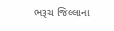ભરૂચ જિલ્લાના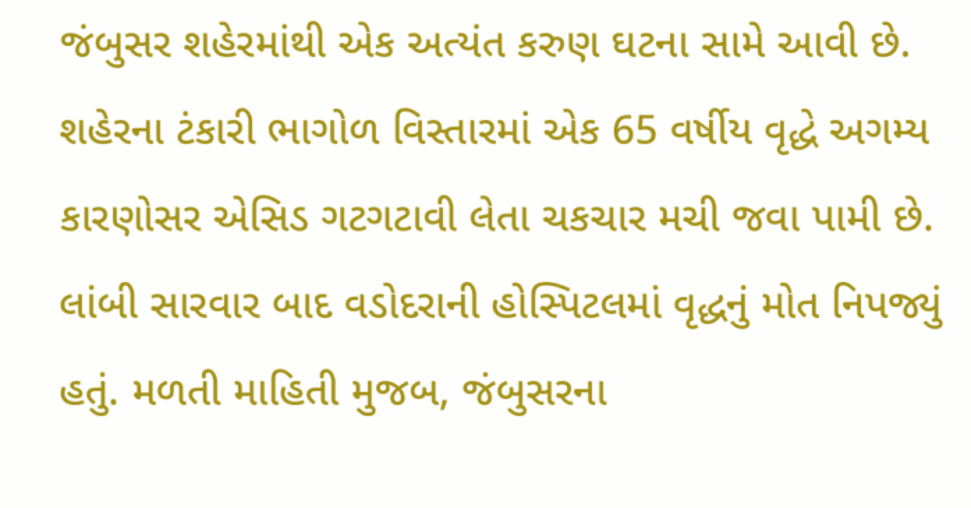જંબુસર શહેરમાંથી એક અત્યંત કરુણ ઘટના સામે આવી છે. શહેરના ટંકારી ભાગોળ વિસ્તારમાં એક 65 વર્ષીય વૃદ્ધે અગમ્ય કારણોસર એસિડ ગટગટાવી લેતા ચકચાર મચી જવા પામી છે. લાંબી સારવાર બાદ વડોદરાની હોસ્પિટલમાં વૃદ્ધનું મોત નિપજ્યું હતું. મળતી માહિતી મુજબ, જંબુસરના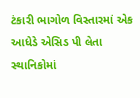ટંકારી ભાગોળ વિસ્તારમાં એક આધેડે એસિડ પી લેતા સ્થાનિકોમાં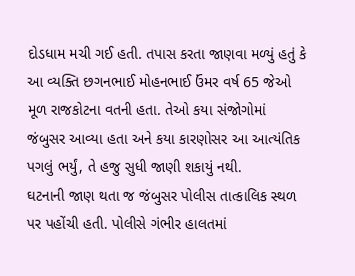દોડધામ મચી ગઈ હતી. તપાસ કરતા જાણવા મળ્યું હતું કે આ વ્યક્તિ છગનભાઈ મોહનભાઈ ઉંમર વર્ષ 65 જેઓ મૂળ રાજકોટના વતની હતા. તેઓ કયા સંજોગોમાં જંબુસર આવ્યા હતા અને કયા કારણોસર આ આત્યંતિક પગલું ભર્યું, તે હજુ સુધી જાણી શકાયું નથી.
ઘટનાની જાણ થતા જ જંબુસર પોલીસ તાત્કાલિક સ્થળ પર પહોંચી હતી. પોલીસે ગંભીર હાલતમાં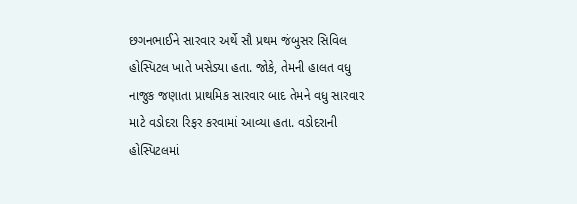છગનભાઈને સારવાર અર્થે સૌ પ્રથમ જંબુસર સિવિલ હોસ્પિટલ ખાતે ખસેડ્યા હતા. જોકે, તેમની હાલત વધુ નાજુક જણાતા પ્રાથમિક સારવાર બાદ તેમને વધુ સારવાર માટે વડોદરા રિફર કરવામાં આવ્યા હતા. વડોદરાની હોસ્પિટલમાં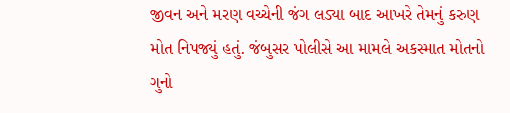જીવન અને મરણ વચ્ચેની જંગ લડ્યા બાદ આખરે તેમનું કરુણ મોત નિપજ્યું હતું. જંબુસર પોલીસે આ મામલે અકસ્માત મોતનો ગુનો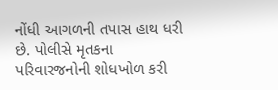નોંધી આગળની તપાસ હાથ ધરી છે. પોલીસે મૃતકના પરિવારજનોની શોધખોળ કરી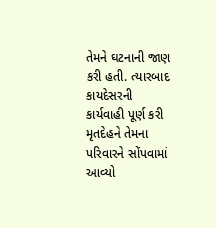તેમને ઘટનાની જાણ કરી હતી. ત્યારબાદ કાયદેસરની કાર્યવાહી પૂર્ણ કરી મૃતદેહને તેમના પરિવારને સોંપવામાં આવ્યો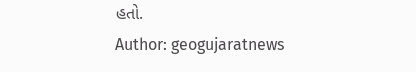હતો.
Author: geogujaratnews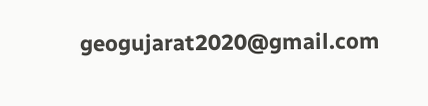geogujarat2020@gmail.com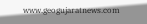www.geogujaratnews.com